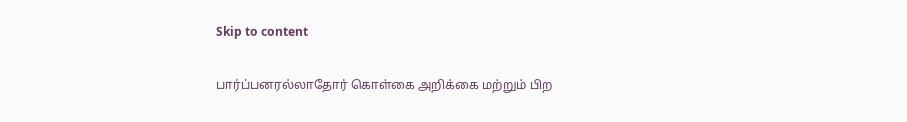Skip to content

பார்ப்பனரல்லாதோர் கொள்கை அறிக்கை மற்றும் பிற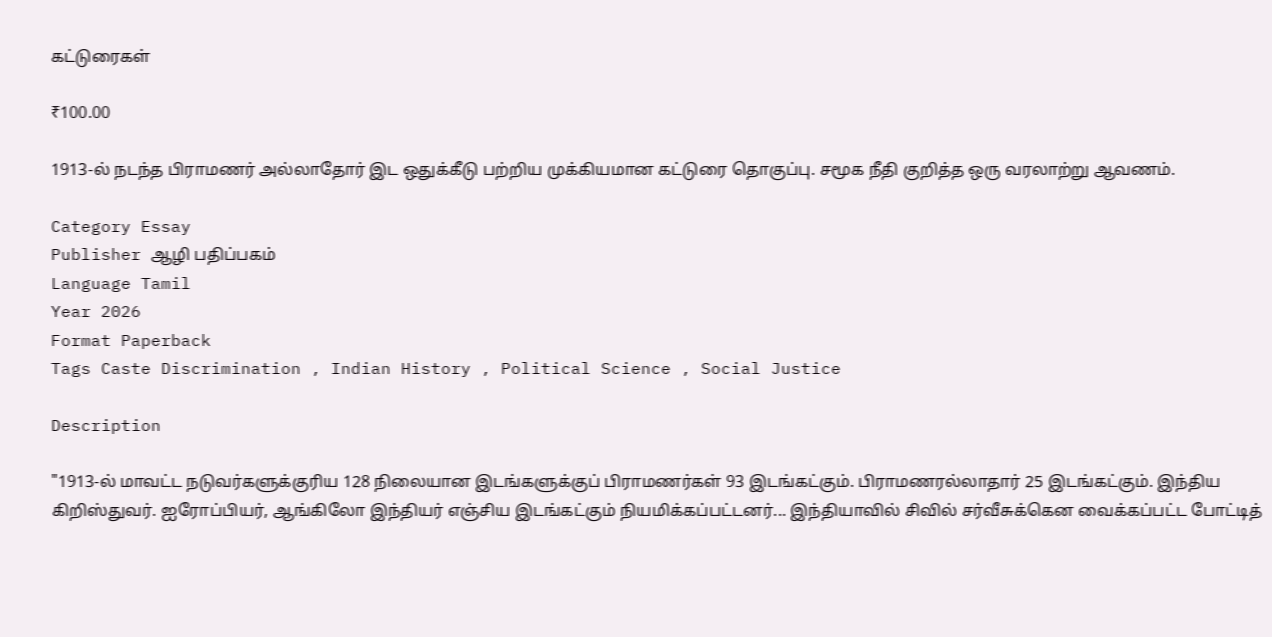கட்டுரைகள்

₹100.00

1913-ல் நடந்த பிராமணர் அல்லாதோர் இட ஒதுக்கீடு பற்றிய முக்கியமான கட்டுரை தொகுப்பு. சமூக நீதி குறித்த ஒரு வரலாற்று ஆவணம்.

Category Essay
Publisher ஆழி பதிப்பகம்
Language Tamil
Year 2026
Format Paperback
Tags Caste Discrimination , Indian History , Political Science , Social Justice

Description

"1913-ல் மாவட்ட நடுவர்களுக்குரிய 128 நிலையான இடங்களுக்குப் பிராமணர்கள் 93 இடங்கட்கும். பிராமணரல்லாதார் 25 இடங்கட்கும். இந்திய கிறிஸ்துவர். ஐரோப்பியர், ஆங்கிலோ இந்தியர் எஞ்சிய இடங்கட்கும் நியமிக்கப்பட்டனர்... இந்தியாவில் சிவில் சர்வீசுக்கென வைக்கப்பட்ட போட்டித்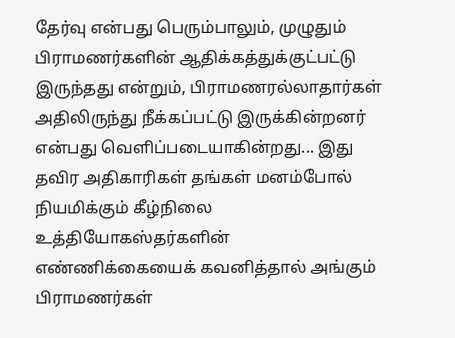தேர்வு என்பது பெரும்பாலும், முழுதும் பிராமணர்களின் ஆதிக்கத்துக்குட்பட்டு இருந்தது என்றும், பிராமணரல்லாதார்கள் அதிலிருந்து நீக்கப்பட்டு இருக்கின்றனர் என்பது வெளிப்படையாகின்றது... இது தவிர அதிகாரிகள் தங்கள் மனம்போல் நியமிக்கும் கீழ்நிலை உத்தியோகஸ்தர்களின் எண்ணிக்கையைக் கவனித்தால் அங்கும் பிராமணர்கள்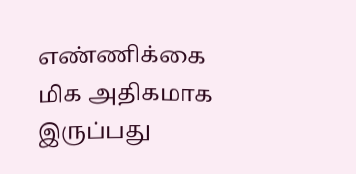எண்ணிக்கை மிக அதிகமாக இருப்பது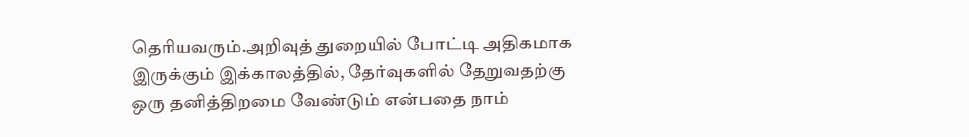தெரியவரும்.அறிவுத் துறையில் போட்டி அதிகமாக இருக்கும் இக்காலத்தில், தேர்வுகளில் தேறுவதற்கு ஒரு தனித்திறமை வேண்டும் என்பதை நாம்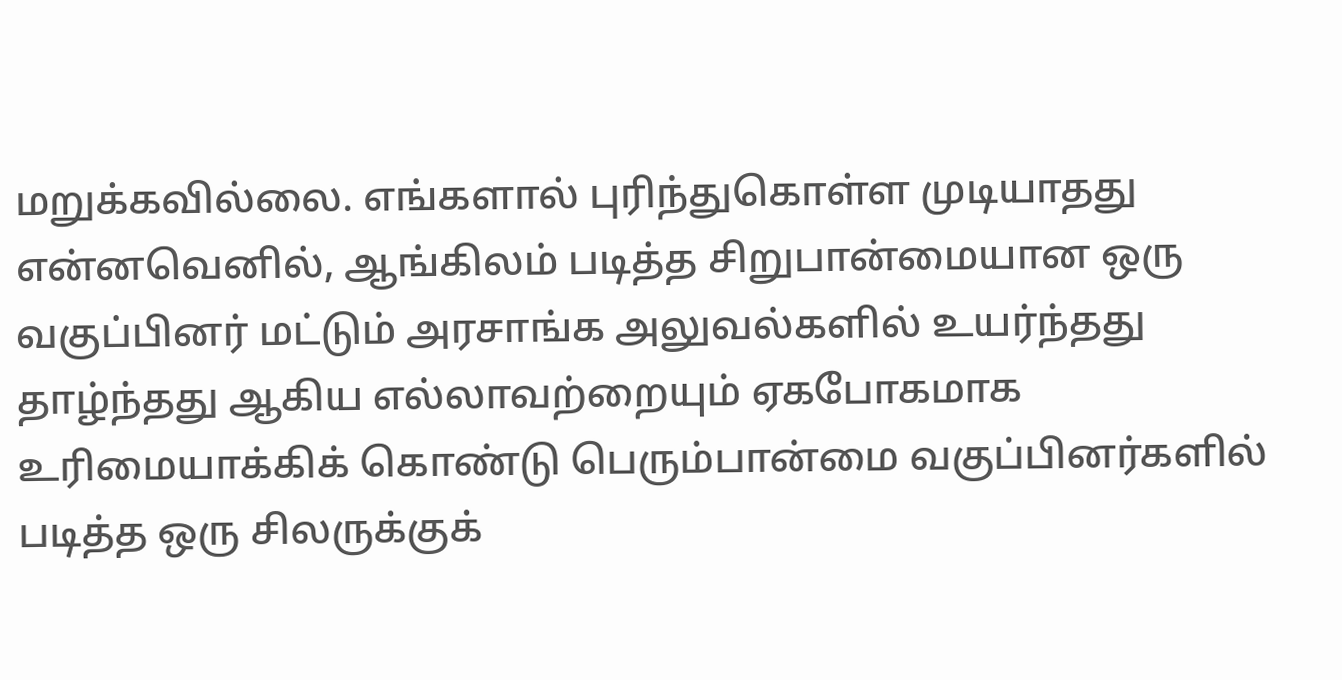மறுக்கவில்லை. எங்களால் புரிந்துகொள்ள முடியாதது என்னவெனில், ஆங்கிலம் படித்த சிறுபான்மையான ஒரு வகுப்பினர் மட்டும் அரசாங்க அலுவல்களில் உயர்ந்தது தாழ்ந்தது ஆகிய எல்லாவற்றையும் ஏகபோகமாக உரிமையாக்கிக் கொண்டு பெரும்பான்மை வகுப்பினர்களில் படித்த ஒரு சிலருக்குக்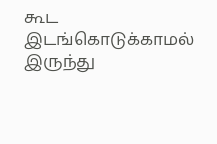கூட இடங்கொடுக்காமல் இருந்து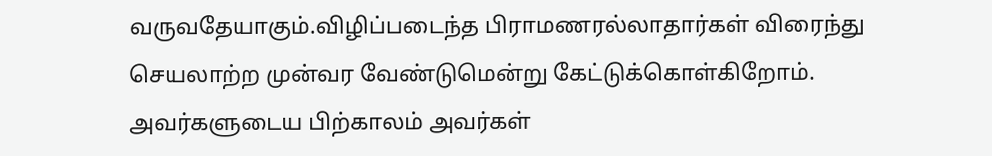வருவதேயாகும்.விழிப்படைந்த பிராமணரல்லாதார்கள் விரைந்து செயலாற்ற முன்வர வேண்டுமென்று கேட்டுக்கொள்கிறோம். அவர்களுடைய பிற்காலம் அவர்கள்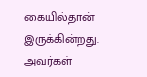கையில்தான் இருக்கின்றது. அவர்கள்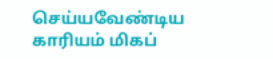செய்யவேண்டிய காரியம் மிகப்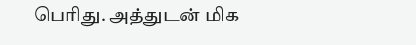பெரிது. அத்துடன் மிக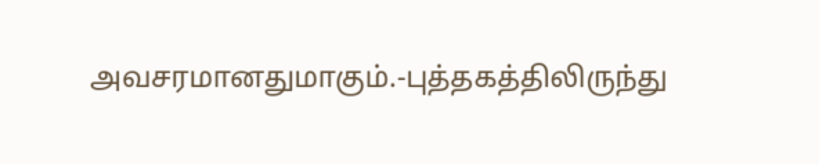அவசரமானதுமாகும்.-புத்தகத்திலிருந்து